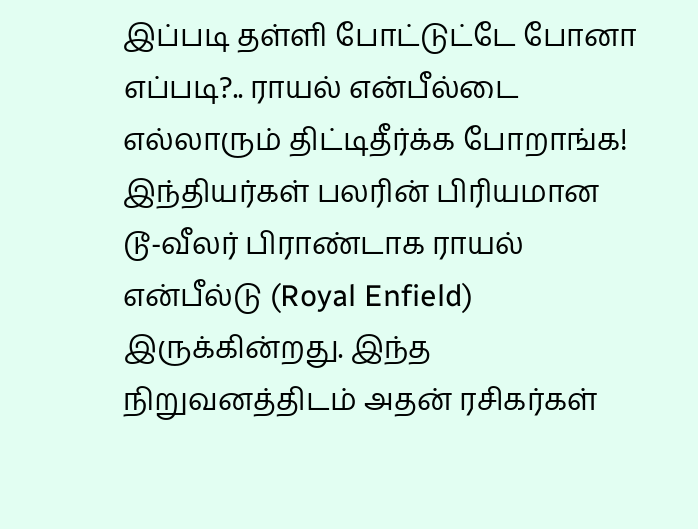இப்படி தள்ளி போட்டுட்டே போனா எப்படி?.. ராயல் என்பீல்டை எல்லாரும் திட்டிதீர்க்க போறாங்க!
இந்தியர்கள் பலரின் பிரியமான டூ-வீலர் பிராண்டாக ராயல் என்பீல்டு (Royal Enfield) இருக்கின்றது. இந்த நிறுவனத்திடம் அதன் ரசிகர்கள்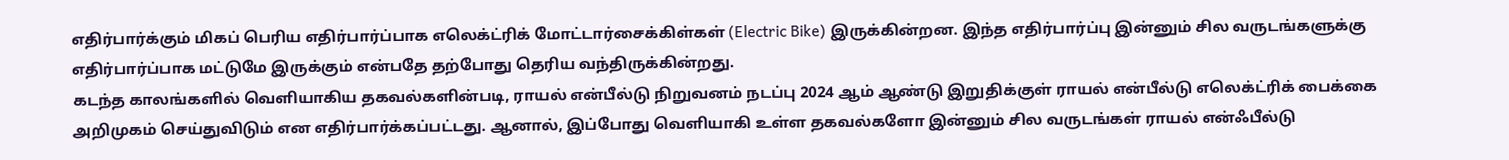எதிர்பார்க்கும் மிகப் பெரிய எதிர்பார்ப்பாக எலெக்ட்ரிக் மோட்டார்சைக்கிள்கள் (Electric Bike) இருக்கின்றன. இந்த எதிர்பார்ப்பு இன்னும் சில வருடங்களுக்கு எதிர்பார்ப்பாக மட்டுமே இருக்கும் என்பதே தற்போது தெரிய வந்திருக்கின்றது.
கடந்த காலங்களில் வெளியாகிய தகவல்களின்படி, ராயல் என்பீல்டு நிறுவனம் நடப்பு 2024 ஆம் ஆண்டு இறுதிக்குள் ராயல் என்பீல்டு எலெக்ட்ரிக் பைக்கை அறிமுகம் செய்துவிடும் என எதிர்பார்க்கப்பட்டது. ஆனால், இப்போது வெளியாகி உள்ள தகவல்களோ இன்னும் சில வருடங்கள் ராயல் என்ஃபீல்டு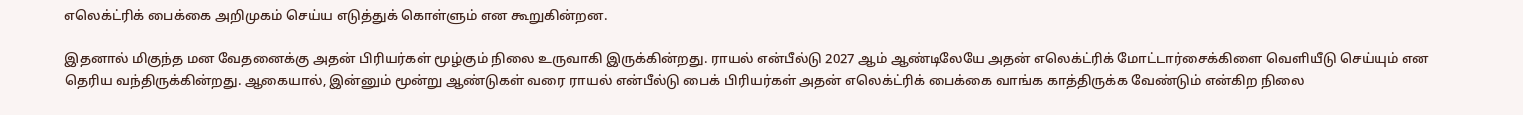எலெக்ட்ரிக் பைக்கை அறிமுகம் செய்ய எடுத்துக் கொள்ளும் என கூறுகின்றன.

இதனால் மிகுந்த மன வேதனைக்கு அதன் பிரியர்கள் மூழ்கும் நிலை உருவாகி இருக்கின்றது. ராயல் என்பீல்டு 2027 ஆம் ஆண்டிலேயே அதன் எலெக்ட்ரிக் மோட்டார்சைக்கிளை வெளியீடு செய்யும் என தெரிய வந்திருக்கின்றது. ஆகையால், இன்னும் மூன்று ஆண்டுகள் வரை ராயல் என்பீல்டு பைக் பிரியர்கள் அதன் எலெக்ட்ரிக் பைக்கை வாங்க காத்திருக்க வேண்டும் என்கிற நிலை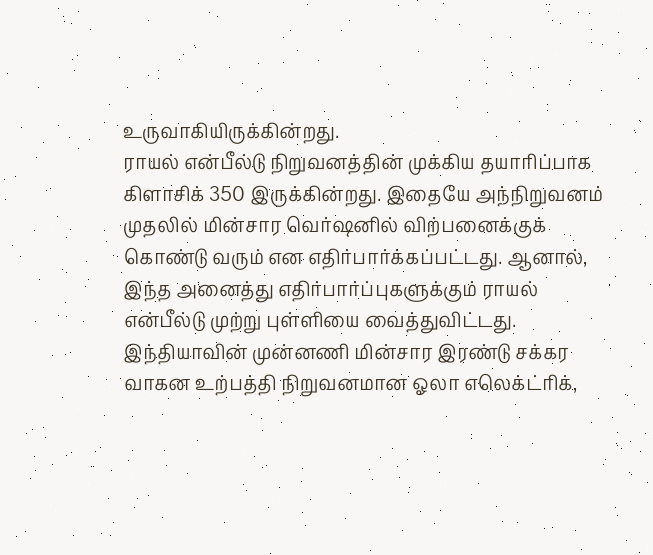உருவாகியிருக்கின்றது.
ராயல் என்பீல்டு நிறுவனத்தின் முக்கிய தயாரிப்பாக கிளாசிக் 350 இருக்கின்றது. இதையே அந்நிறுவனம் முதலில் மின்சார வெர்ஷனில் விற்பனைக்குக் கொண்டு வரும் என எதிர்பார்க்கப்பட்டது. ஆனால், இந்த அனைத்து எதிர்பார்ப்புகளுக்கும் ராயல் என்பீல்டு முற்று புள்ளியை வைத்துவிட்டது. இந்தியாவின் முன்னணி மின்சார இரண்டு சக்கர வாகன உற்பத்தி நிறுவனமான ஓலா எலெக்ட்ரிக்,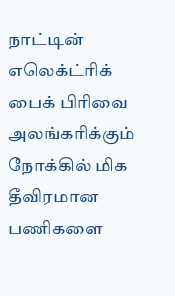நாட்டின் எலெக்ட்ரிக் பைக் பிரிவை அலங்கரிக்கும் நோக்கில் மிக தீவிரமான பணிகளை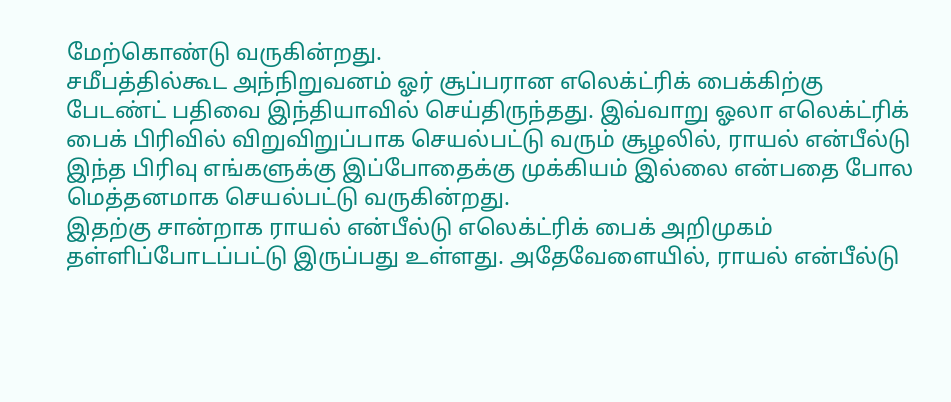மேற்கொண்டு வருகின்றது.
சமீபத்தில்கூட அந்நிறுவனம் ஓர் சூப்பரான எலெக்ட்ரிக் பைக்கிற்கு பேடண்ட் பதிவை இந்தியாவில் செய்திருந்தது. இவ்வாறு ஓலா எலெக்ட்ரிக் பைக் பிரிவில் விறுவிறுப்பாக செயல்பட்டு வரும் சூழலில், ராயல் என்பீல்டு இந்த பிரிவு எங்களுக்கு இப்போதைக்கு முக்கியம் இல்லை என்பதை போல மெத்தனமாக செயல்பட்டு வருகின்றது.
இதற்கு சான்றாக ராயல் என்பீல்டு எலெக்ட்ரிக் பைக் அறிமுகம் தள்ளிப்போடப்பட்டு இருப்பது உள்ளது. அதேவேளையில், ராயல் என்பீல்டு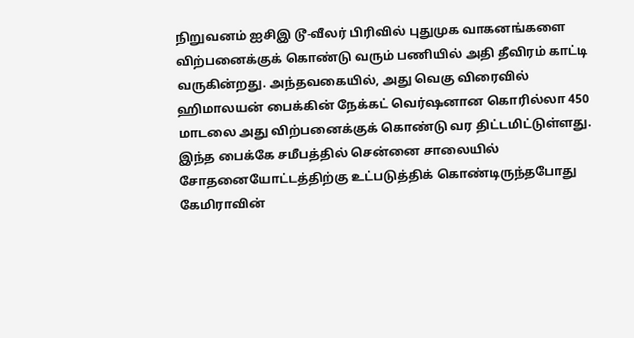நிறுவனம் ஐசிஇ டூ-வீலர் பிரிவில் புதுமுக வாகனங்களை விற்பனைக்குக் கொண்டு வரும் பணியில் அதி தீவிரம் காட்டி வருகின்றது. அந்தவகையில், அது வெகு விரைவில் ஹிமாலயன் பைக்கின் நேக்கட் வெர்ஷனான கொரில்லா 450 மாடலை அது விற்பனைக்குக் கொண்டு வர திட்டமிட்டுள்ளது.
இந்த பைக்கே சமீபத்தில் சென்னை சாலையில் சோதனையோட்டத்திற்கு உட்படுத்திக் கொண்டிருந்தபோது கேமிராவின்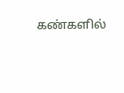கண்களில்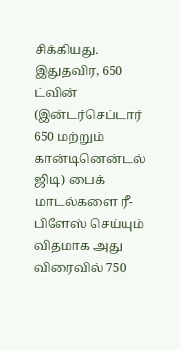சிக்கியது. இதுதவிர, 650 ட்வின் (இன்டர்செப்டார் 650 மற்றும் கான்டினென்டல் ஜிடி) பைக் மாடல்களை ரீ-பிளேஸ் செய்யும் விதமாக அது விரைவில் 750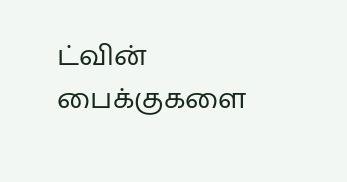ட்வின் பைக்குகளை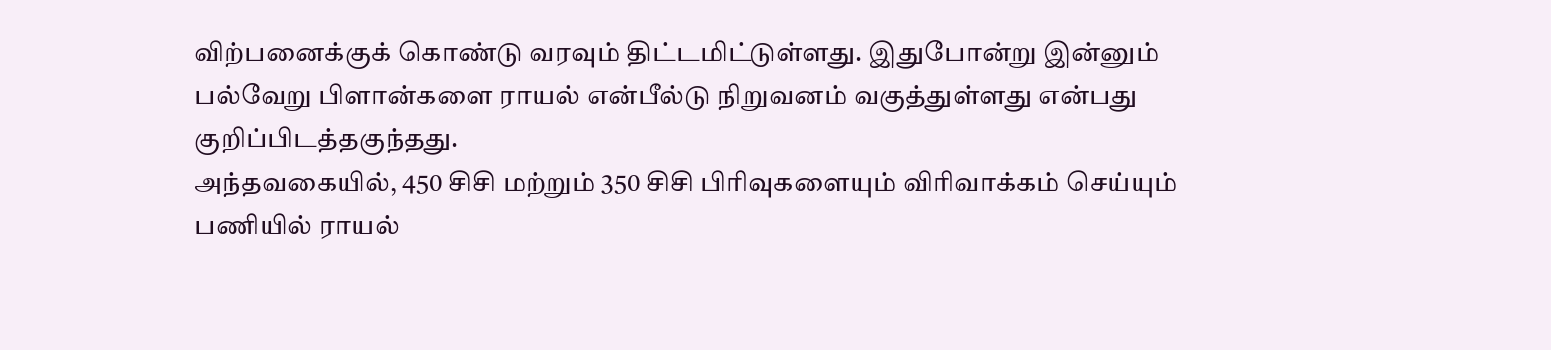விற்பனைக்குக் கொண்டு வரவும் திட்டமிட்டுள்ளது. இதுபோன்று இன்னும் பல்வேறு பிளான்களை ராயல் என்பீல்டு நிறுவனம் வகுத்துள்ளது என்பது குறிப்பிடத்தகுந்தது.
அந்தவகையில், 450 சிசி மற்றும் 350 சிசி பிரிவுகளையும் விரிவாக்கம் செய்யும் பணியில் ராயல்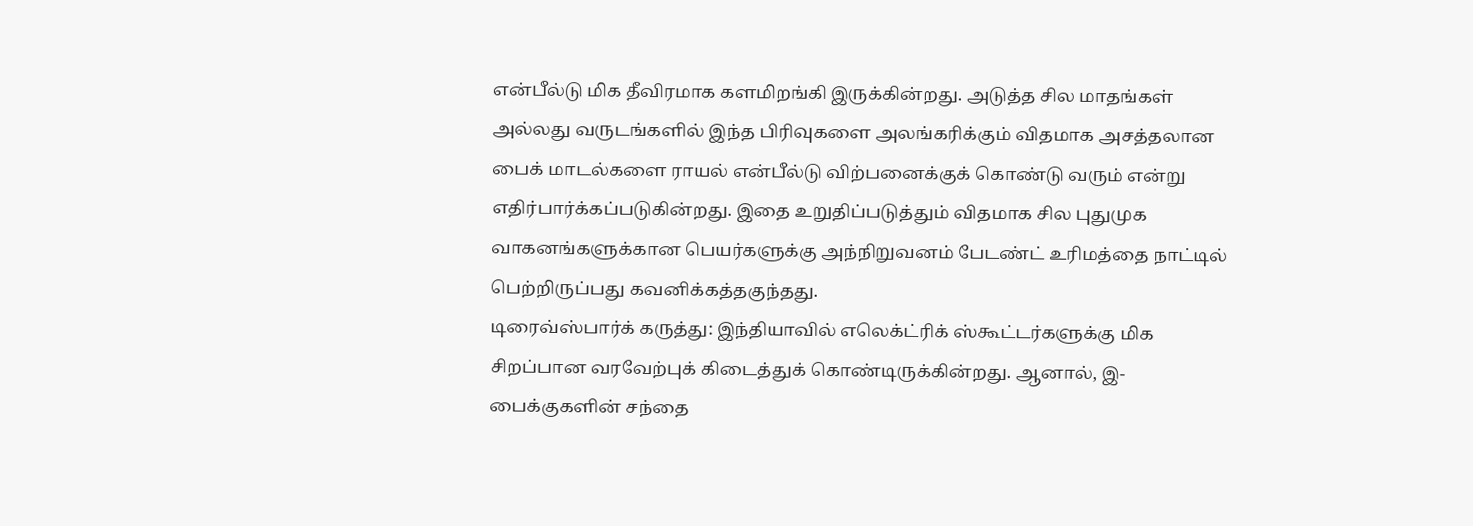என்பீல்டு மிக தீவிரமாக களமிறங்கி இருக்கின்றது. அடுத்த சில மாதங்கள் அல்லது வருடங்களில் இந்த பிரிவுகளை அலங்கரிக்கும் விதமாக அசத்தலான பைக் மாடல்களை ராயல் என்பீல்டு விற்பனைக்குக் கொண்டு வரும் என்று எதிர்பார்க்கப்படுகின்றது. இதை உறுதிப்படுத்தும் விதமாக சில புதுமுக வாகனங்களுக்கான பெயர்களுக்கு அந்நிறுவனம் பேடண்ட் உரிமத்தை நாட்டில் பெற்றிருப்பது கவனிக்கத்தகுந்தது.
டிரைவ்ஸ்பார்க் கருத்து: இந்தியாவில் எலெக்ட்ரிக் ஸ்கூட்டர்களுக்கு மிக சிறப்பான வரவேற்புக் கிடைத்துக் கொண்டிருக்கின்றது. ஆனால், இ-பைக்குகளின் சந்தை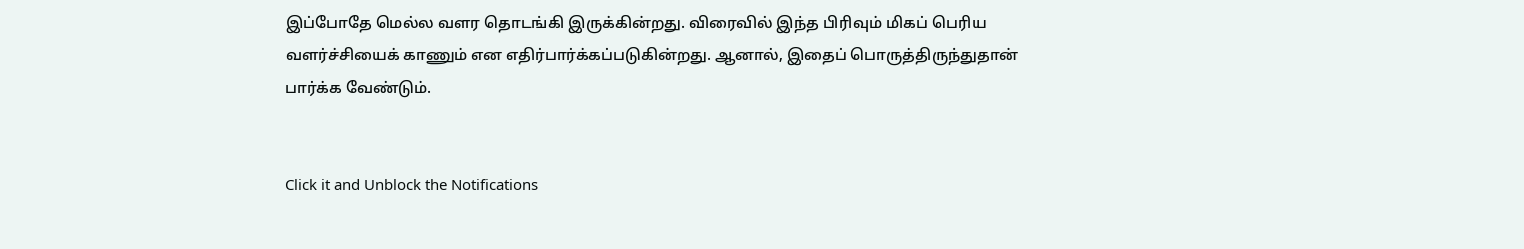இப்போதே மெல்ல வளர தொடங்கி இருக்கின்றது. விரைவில் இந்த பிரிவும் மிகப் பெரிய வளர்ச்சியைக் காணும் என எதிர்பார்க்கப்படுகின்றது. ஆனால், இதைப் பொருத்திருந்துதான் பார்க்க வேண்டும்.


Click it and Unblock the Notifications